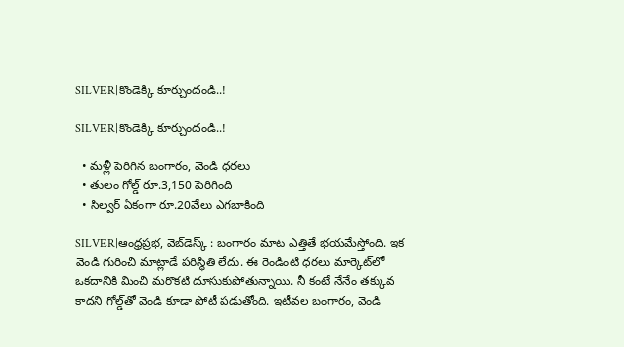SILVER|కొండెక్కి కూర్చుందండి..!

SILVER|కొండెక్కి కూర్చుందండి..!

  • మ‌ళ్లీ పెరిగిన బంగారం, వెండి ధ‌ర‌లు
  • తులం గోల్డ్ రూ.3,150 పెరిగింది
  • సిల్వ‌ర్ ఏకంగా రూ.20వేలు ఎగ‌బాకింది

SILVER|ఆంధ్ర‌ప్ర‌భ, వెబ్‌డెస్క్ : బంగారం మాట ఎత్తితే భ‌య‌మేస్తోంది. ఇక వెండి గురించి మాట్లాడే ప‌రిస్థితి లేదు. ఈ రెండింటి ధ‌ర‌లు మార్కెట్‌లో ఒక‌దానికి మించి మ‌రొక‌టి దూసుకుపోతున్నాయి. నీ కంటే నేనేం త‌క్కువ కాద‌ని గోల్డ్‌తో వెండి కూడా పోటీ ప‌డుతోంది. ఇటీవ‌ల బంగారం, వెండి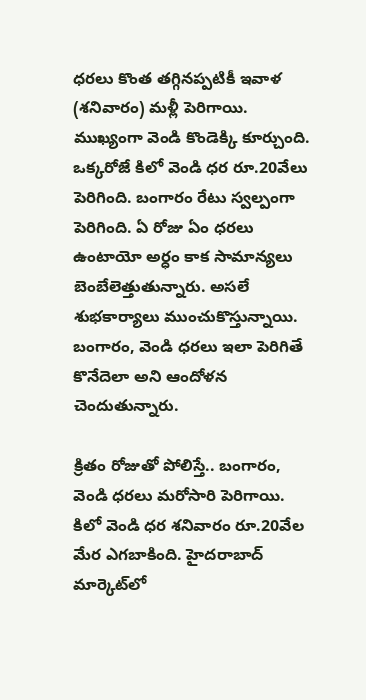ధ‌ర‌లు కొంత త‌గ్గిన‌ప్ప‌టికీ ఇవాళ (శ‌నివారం) మ‌ళ్లీ పెరిగాయి. ముఖ్యంగా వెండి కొండెక్కి కూర్చుంది. ఒక్క‌రోజే కిలో వెండి ధ‌ర రూ.20వేలు పెరిగింది. బంగారం రేటు స్వ‌ల్పంగా పెరిగింది. ఏ రోజు ఏం ధ‌ర‌లు ఉంటాయో అర్ధం కాక సామాన్య‌లు బెంబేలెత్తుతున్నారు. అస‌లే శుభ‌కార్యాలు ముంచుకొస్తున్నాయి. బంగారం, వెండి ధ‌ర‌లు ఇలా పెరిగితే కొనేదెలా అని ఆందోళ‌న చెందుతున్నారు.

క్రితం రోజుతో పోలిస్తే.. బంగారం, వెండి ధరలు మరోసారి పెరిగాయి. కిలో వెండి ధర శనివారం రూ.20వేల మేర ఎగబాకింది. హైదరాబాద్‌ మార్కెట్‌లో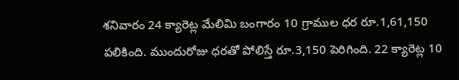శనివారం 24 క్యారెట్ల మేలిమి బంగారం 10 గ్రాముల ధర రూ.1,61,150 పలికింది. ముందురోజు ధరతో పోలిస్తే రూ.3,150 పెరిగింది. 22 క్యారెట్ల 10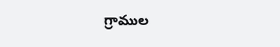గ్రాముల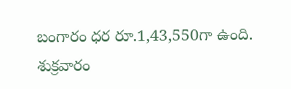బంగారం ధర రూ.1,43,550గా ఉంది. శుక్రవారం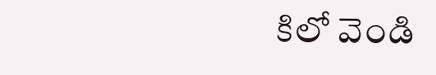కిలో వెండి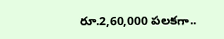రూ.2,60,000 పలకగా..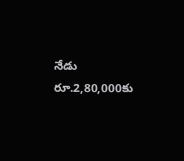నేడు రూ.2,80,000కు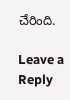చేరింది.

Leave a Reply